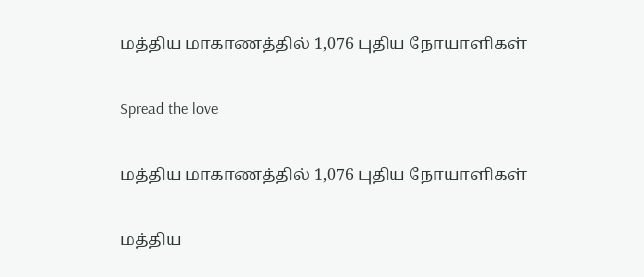மத்திய மாகாணத்தில் 1,076 புதிய நோயாளிகள்

Spread the love

மத்திய மாகாணத்தில் 1,076 புதிய நோயாளிகள்

மத்திய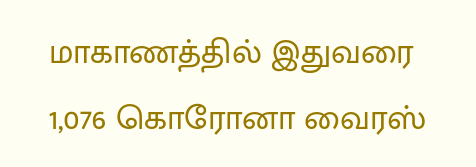மாகாணத்தில் இதுவரை 1,076 கொரோனா வைரஸ்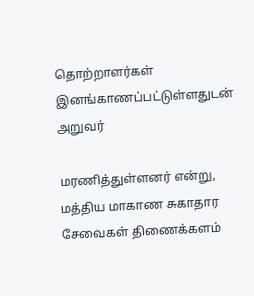தொற்றாளர்கள் இனங்காணப்பட்டுள்ளதுடன் அறுவர்

மரணித்துள்ளனர் என்று, மத்திய மாகாண சுகாதார சேவைகள் திணைக்களம்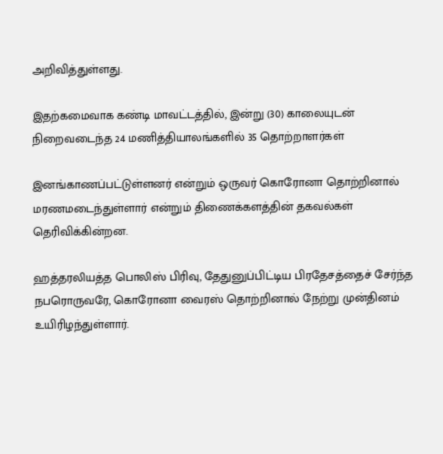அறிவித்துள்ளது.

இதற்கமைவாக கண்டி மாவட்டத்தில், இன்று (30) காலையுடன் நிறைவடைந்த 24 மணித்தியாலங்களில் 35 தொற்றாளர்கள்

இனங்காணப்பட்டுள்ளனர் என்றும் ஒருவர் கொரோனா தொற்றினால் மரணமடைந்துள்ளார் என்றும் திணைக்களத்தின் தகவல்கள் தெரிவிக்கின்றன.

ஹத்தரலியத்த பொலிஸ் பிரிவு, தேதுனுப்பிட்டிய பிரதேசத்தைச் சேர்ந்த நபரொருவரே, கொரோனா வைரஸ் தொற்றினால் நேற்று முன்தினம் உயிரிழந்துள்ளார்.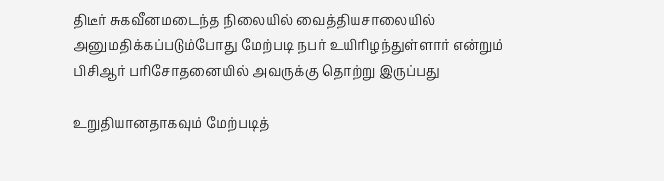திடீர் சுகவீனமடைந்த நிலையில் வைத்தியசாலையில் அனுமதிக்கப்படும்போது மேற்படி நபர் உயிரிழந்துள்ளார் என்றும் பிசிஆர் பரிசோதனையில் அவருக்கு தொற்று இருப்பது

உறுதியானதாகவும் மேற்படித்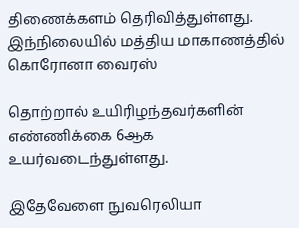திணைக்களம் தெரிவித்துள்ளது.
இந்நிலையில் மத்திய மாகாணத்தில் கொரோனா வைரஸ்

தொற்றால் உயிரிழந்தவர்களின் எண்ணிக்கை 6ஆக உயர்வடைந்துள்ளது.

இதேவேளை நுவரெலியா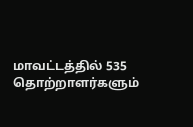மாவட்டத்தில் 535 தொற்றாளர்களும்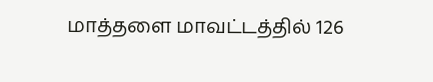மாத்தளை மாவட்டத்தில் 126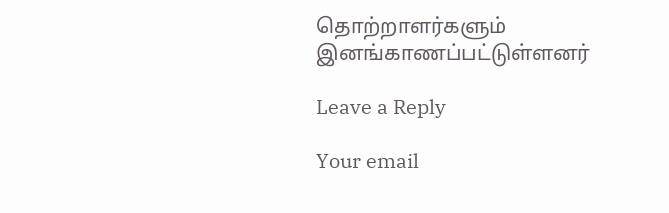தொற்றாளர்களும் இனங்காணப்பட்டுள்ளனர்

Leave a Reply

Your email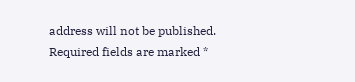address will not be published. Required fields are marked *